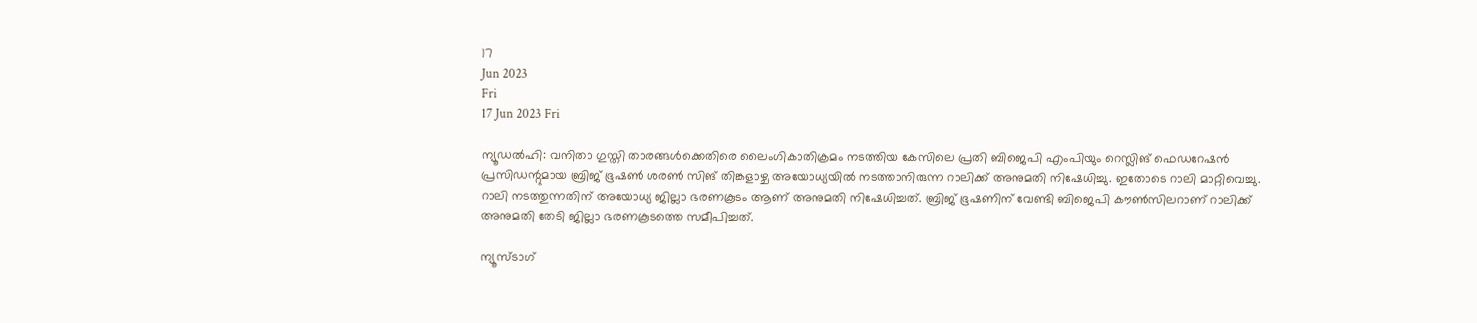17
Jun 2023
Fri
17 Jun 2023 Fri

ന്യൂഡൽഹി: വനിതാ ഗുസ്തി താരങ്ങൾക്കെതിരെ ലൈംഗികാതിക്രമം നടത്തിയ കേസിലെ പ്രതി ബിജെപി എംപിയും റെസ്ലിങ് ഫെഡറേഷൻ പ്രസിഡന്റുമായ ബ്രിജ് ഭൂഷൺ ശരൺ സിങ് തിങ്കളാഴ്ച അയോധ്യയിൽ നടത്താനിരുന്ന റാലിക്ക് അനുമതി നിഷേധിച്ചു. ഇതോടെ റാലി മാറ്റിവെച്ചു. റാലി നടത്തുന്നതിന് അയോധ്യ ജില്ലാ ഭരണകൂടം ആണ് അനുമതി നിഷേധിച്ചത്. ബ്രിജ് ഭൂഷണിന് വേണ്ടി ബിജെപി കൗൺസിലറാണ് റാലിക്ക് അനുമതി തേടി ജില്ലാ ഭരണകൂടത്തെ സമീപിച്ചത്.

ന്യൂസ്ടാഗ്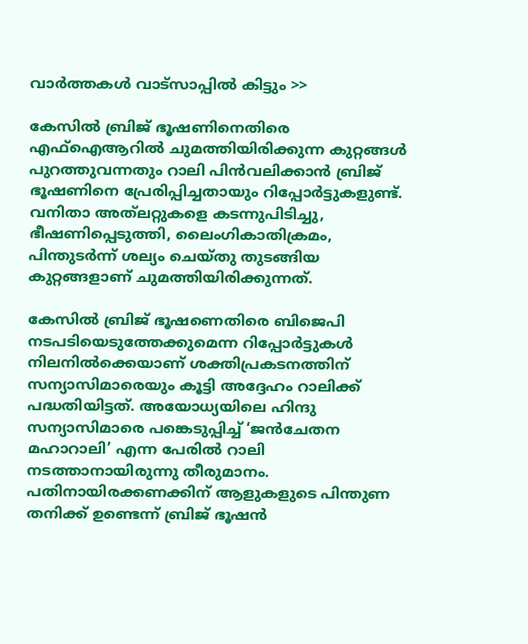വാര്‍ത്തകള്‍ വാട്‌സാപ്പില്‍ കിട്ടും >>

കേസിൽ ബ്രിജ് ഭൂഷണിനെതിരെ എഫ്‌ഐആറിൽ ചുമത്തിയിരിക്കുന്ന കുറ്റങ്ങൾ പുറത്തുവന്നതും റാലി പിൻവലിക്കാൻ ബ്രിജ് ഭൂഷണിനെ പ്രേരിപ്പിച്ചതായും റിപ്പോർട്ടുകളുണ്ട്. വനിതാ അത്‌ലറ്റുകളെ കടന്നുപിടിച്ചു, ഭീഷണിപ്പെടുത്തി, ലൈംഗികാതിക്രമം, പിന്തുടർന്ന് ശല്യം ചെയ്തു തുടങ്ങിയ കുറ്റങ്ങളാണ് ചുമത്തിയിരിക്കുന്നത്.

കേസിൽ ബ്രിജ് ഭൂഷണെതിരെ ബിജെപി നടപടിയെടുത്തേക്കുമെന്ന റിപ്പോർട്ടുകൾ നിലനിൽക്കെയാണ് ശക്തിപ്രകടനത്തിന് സന്യാസിമാരെയും കൂട്ടി അദ്ദേഹം റാലിക്ക് പദ്ധതിയിട്ടത്. അയോധ്യയിലെ ഹിന്ദു സന്യാസിമാരെ പങ്കെടുപ്പിച്ച് ‘ജൻചേതന മഹാറാലി’ എന്ന പേരിൽ റാലി നടത്താനായിരുന്നു തീരുമാനം. പതിനായിരക്കണക്കിന് ആളുകളുടെ പിന്തുണ തനിക്ക് ഉണ്ടെന്ന് ബ്രിജ് ഭൂഷൻ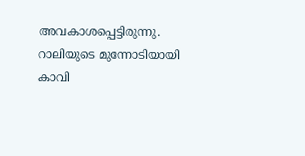അവകാശപ്പെട്ടിരുന്നു. റാലിയുടെ മുന്നോടിയായി കാവി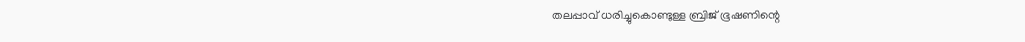തലപ്പാവ് ധരിച്ചുകൊണ്ടുള്ള ബ്രിജ് ഭൂഷണിന്റെ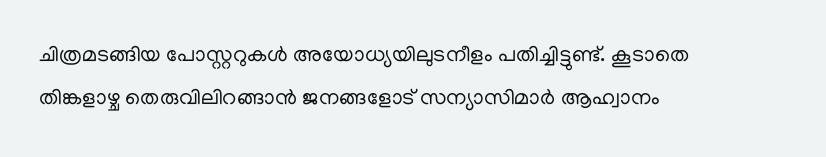ചിത്രമടങ്ങിയ പോസ്റ്ററുകൾ അയോധ്യയിലുടനീളം പതിച്ചിട്ടുണ്ട്. കൂടാതെ തിങ്കളാഴ്ച തെരുവിലിറങ്ങാൻ ജനങ്ങളോട് സന്യാസിമാർ ആഹ്വാനം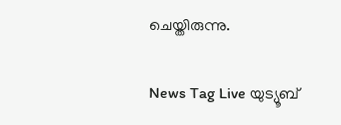ചെയ്തിരുന്നു.

News Tag Live യുട്യൂബ്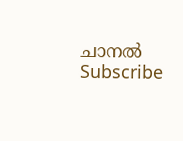ചാനല്‍ Subscribe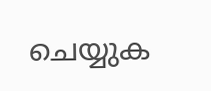ചെയ്യുക